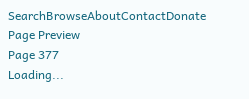SearchBrowseAboutContactDonate
Page Preview
Page 377
Loading...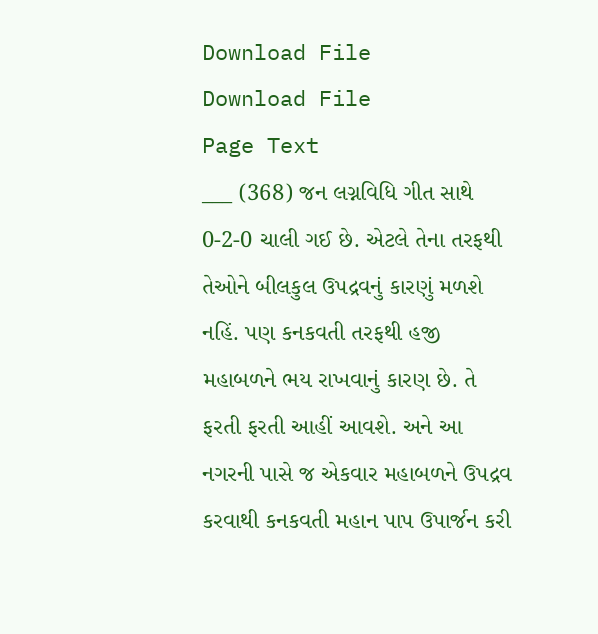Download File
Download File
Page Text
___ (368) જન લગ્નવિધિ ગીત સાથે 0-2-0 ચાલી ગઈ છે. એટલે તેના તરફથી તેઓને બીલકુલ ઉપદ્રવનું કારણું મળશે નહિં. પણ કનકવતી તરફથી હજી મહાબળને ભય રાખવાનું કારણ છે. તે ફરતી ફરતી આહીં આવશે. અને આ નગરની પાસે જ એકવાર મહાબળને ઉપદ્રવ કરવાથી કનકવતી મહાન પાપ ઉપાર્જન કરી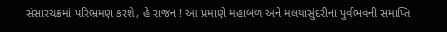સંસારચક્રમાં પરિભ્રમણ કરશે, હે રાજન ! આ પ્રમાણે મહાબળ અને મલયાસુંદરીના પુર્વભવની સમાપ્તિ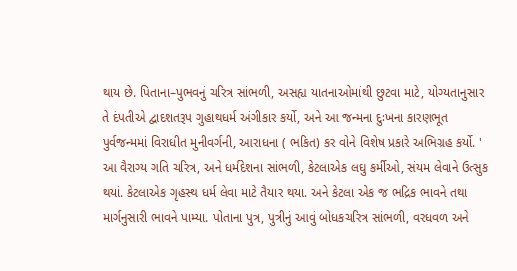થાય છે. પિતાના–પુભવનું ચરિત્ર સાંભળી, અસહ્ય યાતનાઓમાંથી છુટવા માટે, યોગ્યતાનુસાર તે દંપતીએ દ્વાદશતરૂપ ગુહાથધર્મ અંગીકાર કર્યો, અને આ જન્મના દુઃખના કારણભૂત પુર્વજન્મમાં વિરાધીત મુનીવર્ગની, આરાધના ( ભકિત) કર વોને વિશેષ પ્રકારે અભિગ્રહ કર્યો. ' આ વૈરાગ્ય ગતિ ચરિત્ર, અને ધર્મદેશના સાંભળી, કેટલાએક લઘુ કર્મીઓ, સંયમ લેવાને ઉત્સુક થયાં. કેટલાએક ગૃહસ્થ ધર્મ લેવા માટે તૈયાર થયા. અને કેટલા એક જ ભદ્રિક ભાવને તથા માર્ગનુસારી ભાવને પામ્યા. પોતાના પુત્ર, પુત્રીનું આવું બોધકચરિત્ર સાંભળી, વરધવળ અને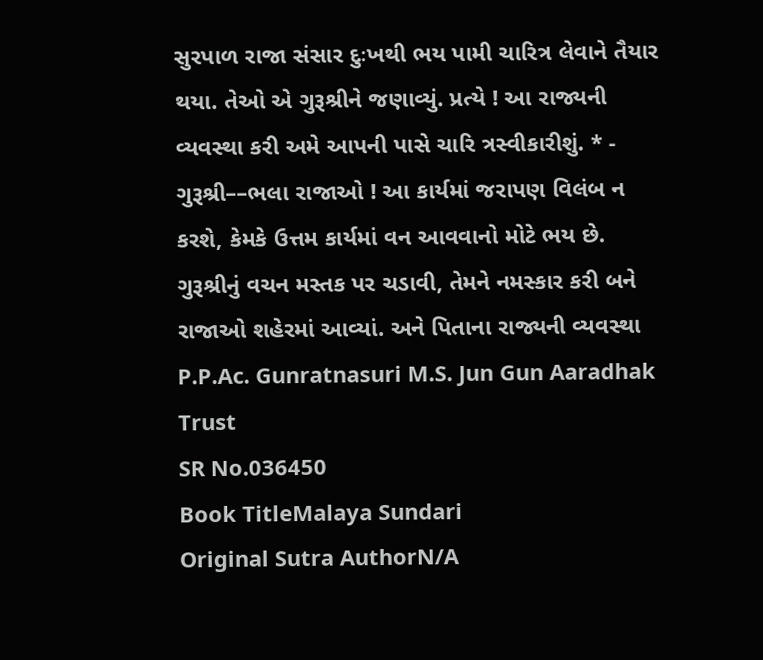સુરપાળ રાજા સંસાર દુઃખથી ભય પામી ચારિત્ર લેવાને તૈયાર થયા. તેઓ એ ગુરૂશ્રીને જણાવ્યું. પ્રત્યે ! આ રાજ્યની વ્યવસ્થા કરી અમે આપની પાસે ચારિ ત્રસ્વીકારીશું. * - ગુરૂશ્રી––ભલા રાજાઓ ! આ કાર્યમાં જરાપણ વિલંબ ન કરશે, કેમકે ઉત્તમ કાર્યમાં વન આવવાનો મોટે ભય છે. ગુરૂશ્રીનું વચન મસ્તક પર ચડાવી, તેમને નમસ્કાર કરી બને રાજાઓ શહેરમાં આવ્યાં. અને પિતાના રાજ્યની વ્યવસ્થા P.P.Ac. Gunratnasuri M.S. Jun Gun Aaradhak Trust
SR No.036450
Book TitleMalaya Sundari
Original Sutra AuthorN/A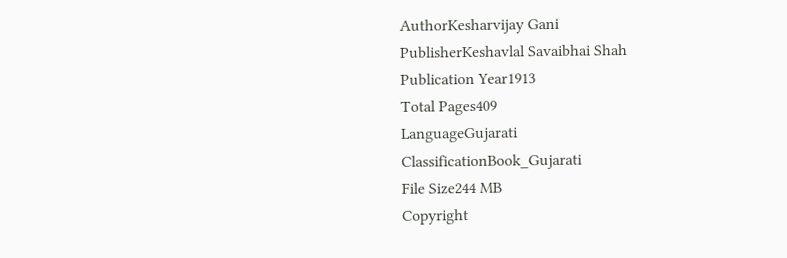AuthorKesharvijay Gani
PublisherKeshavlal Savaibhai Shah
Publication Year1913
Total Pages409
LanguageGujarati
ClassificationBook_Gujarati
File Size244 MB
Copyright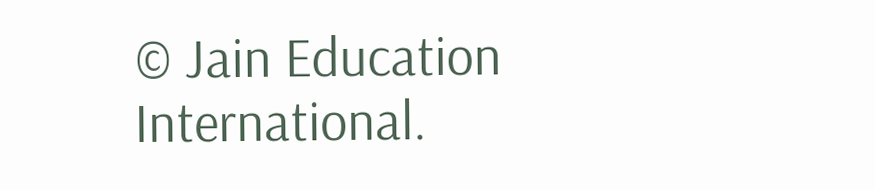© Jain Education International.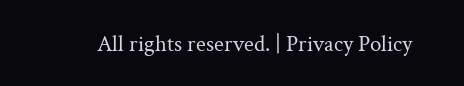All rights reserved. | Privacy Policy